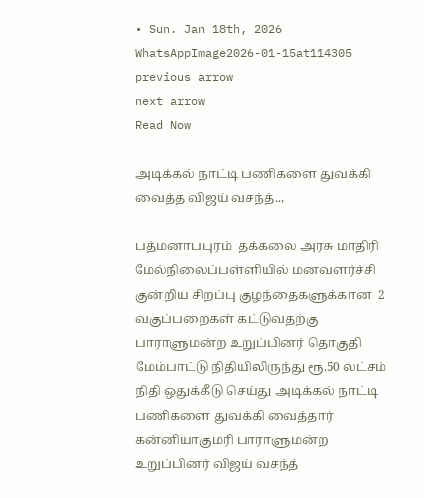• Sun. Jan 18th, 2026
WhatsAppImage2026-01-15at114305
previous arrow
next arrow
Read Now

அடிக்கல் நாட்டி பணிகளை துவக்கி வைத்த விஜய் வசந்த்..,

பத்மனாபபுரம்  தக்கலை அரசு மாதிரி மேல்நிலைப்பள்ளியில் மனவளர்ச்சி குன்றிய சிறப்பு குழந்தைகளுக்கான  2 வகுப்பறைகள் கட்டுவதற்கு பாராளுமன்ற உறுப்பினர் தொகுதி மேம்பாட்டு நிதியிலிருந்து ரூ.50 லட்சம் நிதி ஒதுக்கீடு செய்து அடிக்கல் நாட்டி பணிகளை துவக்கி வைத்தார் கன்னியாகுமரி பாராளுமன்ற உறுப்பினர் விஜய் வசந்த்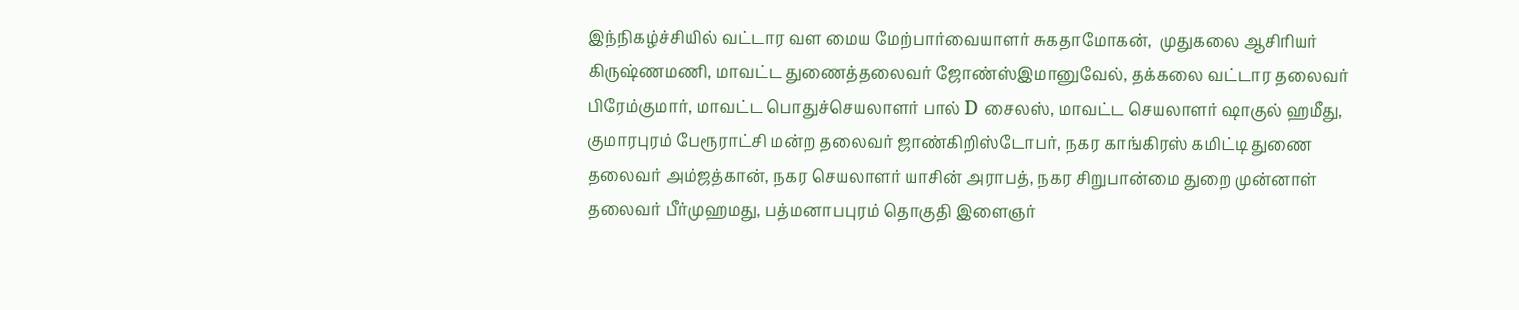இந்நிகழ்ச்சியில் வட்டார வள மைய மேற்பார்வையாளர் சுகதாமோகன்,  முதுகலை ஆசிரியர் கிருஷ்ணமணி, மாவட்ட துணைத்தலைவர் ஜோண்ஸ்இமானுவேல், தக்கலை வட்டார தலைவர் பிரேம்குமார், மாவட்ட பொதுச்செயலாளர் பால் D சைலஸ், மாவட்ட செயலாளர் ஷாகுல் ஹமீது, குமாரபுரம் பேரூராட்சி மன்ற தலைவர் ஜாண்கிறிஸ்டோபர், நகர காங்கிரஸ் கமிட்டி துணை தலைவர் அம்ஜத்கான், நகர செயலாளர் யாசின் அராபத், நகர சிறுபான்மை துறை முன்னாள் தலைவர் பீர்முஹமது, பத்மனாபபுரம் தொகுதி இளைஞர்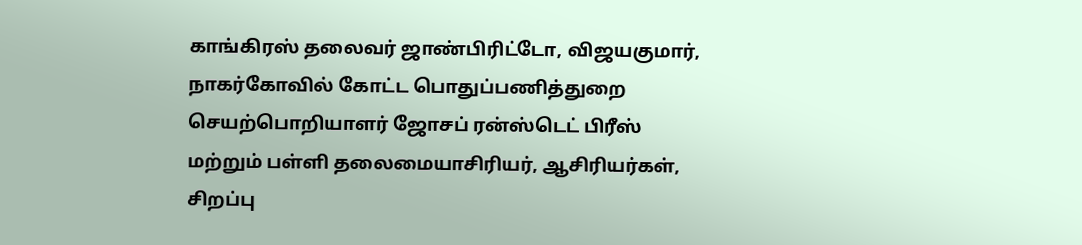காங்கிரஸ் தலைவர் ஜாண்பிரிட்டோ, விஜயகுமார், நாகர்கோவில் கோட்ட பொதுப்பணித்துறை செயற்பொறியாளர் ஜோசப் ரன்ஸ்டெட் பிரீஸ் மற்றும் பள்ளி தலைமையாசிரியர், ஆசிரியர்கள், சிறப்பு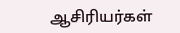ஆசிரியர்கள்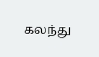கலந்து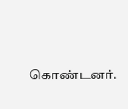கொண்டனர்.